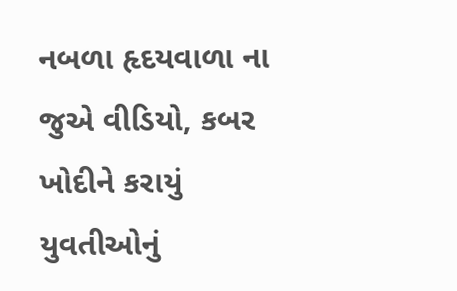નબળા હૃદયવાળા ના જુએ વીડિયો, કબર ખોદીને કરાયું યુવતીઓનું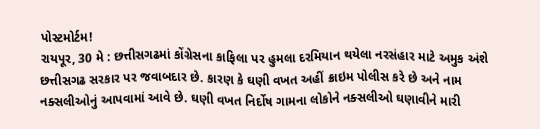પોસ્ટમોર્ટમ!
રાયપૂર, 30 મે : છત્તીસગઢમાં કોંગ્રેસના કાફિલા પર હુમલા દરમિયાન થયેલા નરસંહાર માટે અમુક અંશે છત્તીસગઢ સરકાર પર જવાબદાર છે. કારણ કે ઘણી વખત અહીં ક્રાઇમ પોલીસ કરે છે અને નામ નક્સલીઓનું આપવામાં આવે છે. ઘણી વખત નિર્દોષ ગામના લોકોને નક્સલીઓ ઘણાવીને મારી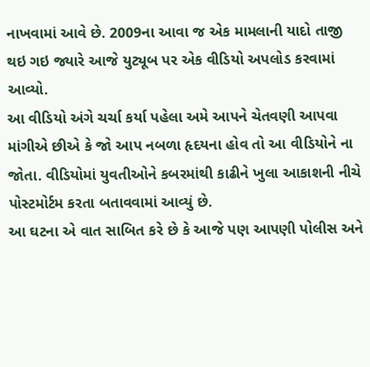નાખવામાં આવે છે. 2009ના આવા જ એક મામલાની યાદો તાજી થઇ ગઇ જ્યારે આજે યુટ્યૂબ પર એક વીડિયો અપલોડ કરવામાં આવ્યો.
આ વીડિયો અંગે ચર્ચા કર્યા પહેલા અમે આપને ચેતવણી આપવા માંગીએ છીએ કે જો આપ નબળા હૃદયના હોવ તો આ વીડિયોને ના જોતા. વીડિયોમાં યુવતીઓને કબરમાંથી કાઢીને ખુલા આકાશની નીચે પોસ્ટમોર્ટમ કરતા બતાવવામાં આવ્યું છે.
આ ઘટના એ વાત સાબિત કરે છે કે આજે પણ આપણી પોલીસ અને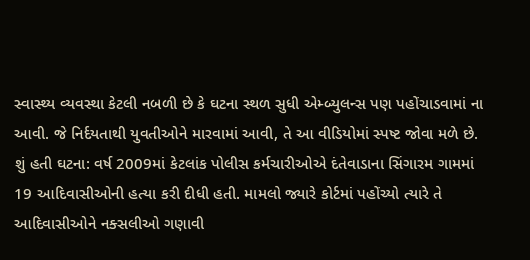સ્વાસ્થ્ય વ્યવસ્થા કેટલી નબળી છે કે ઘટના સ્થળ સુધી એમ્બ્યુલન્સ પણ પહોંચાડવામાં ના આવી. જે નિર્દયતાથી યુવતીઓને મારવામાં આવી, તે આ વીડિયોમાં સ્પષ્ટ જોવા મળે છે.
શું હતી ઘટના: વર્ષ 2009માં કેટલાંક પોલીસ કર્મચારીઓએ દંતેવાડાના સિંગારમ ગામમાં 19 આદિવાસીઓની હત્યા કરી દીધી હતી. મામલો જ્યારે કોર્ટમાં પહોંચ્યો ત્યારે તે આદિવાસીઓને નક્સલીઓ ગણાવી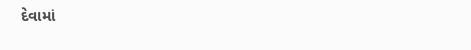દેવામાં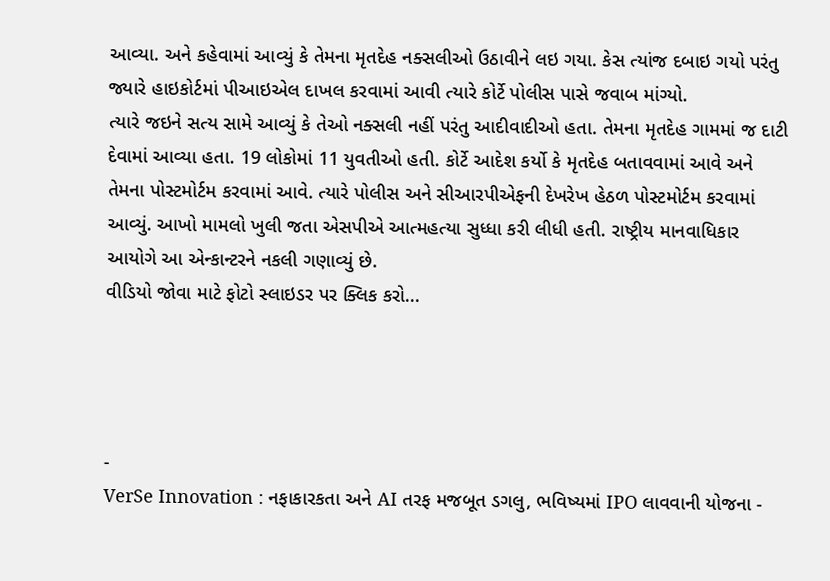આવ્યા. અને કહેવામાં આવ્યું કે તેમના મૃતદેહ નક્સલીઓ ઉઠાવીને લઇ ગયા. કેસ ત્યાંજ દબાઇ ગયો પરંતુ જ્યારે હાઇકોર્ટમાં પીઆઇએલ દાખલ કરવામાં આવી ત્યારે કોર્ટે પોલીસ પાસે જવાબ માંગ્યો.
ત્યારે જઇને સત્ય સામે આવ્યું કે તેઓ નક્સલી નહીં પરંતુ આદીવાદીઓ હતા. તેમના મૃતદેહ ગામમાં જ દાટી દેવામાં આવ્યા હતા. 19 લોકોમાં 11 યુવતીઓ હતી. કોર્ટે આદેશ કર્યો કે મૃતદેહ બતાવવામાં આવે અને તેમના પોસ્ટમોર્ટમ કરવામાં આવે. ત્યારે પોલીસ અને સીઆરપીએફની દેખરેખ હેઠળ પોસ્ટમોર્ટમ કરવામાં આવ્યું. આખો મામલો ખુલી જતા એસપીએ આત્મહત્યા સુધ્ધા કરી લીધી હતી. રાષ્ટ્રીય માનવાધિકાર આયોગે આ એન્કાન્ટરને નકલી ગણાવ્યું છે.
વીડિયો જોવા માટે ફોટો સ્લાઇડર પર ક્લિક કરો...




-
VerSe Innovation : નફાકારકતા અને AI તરફ મજબૂત ડગલુ, ભવિષ્યમાં IPO લાવવાની યોજના -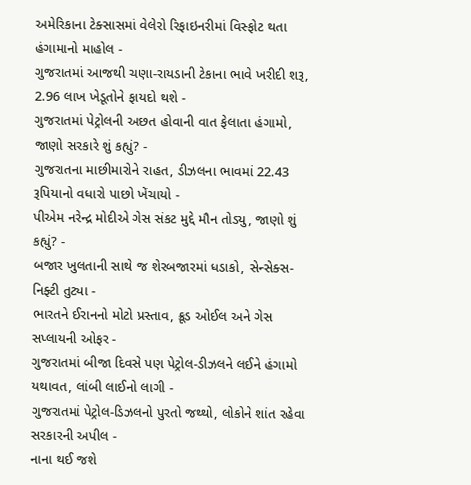અમેરિકાના ટેક્સાસમાં વેલેરો રિફાઇનરીમાં વિસ્ફોટ થતા હંગામાનો માહોલ -
ગુજરાતમાં આજથી ચણા-રાયડાની ટેકાના ભાવે ખરીદી શરૂ, 2.96 લાખ ખેડૂતોને ફાયદો થશે -
ગુજરાતમાં પેટ્રોલની અછત હોવાની વાત ફેલાતા હંગામો, જાણો સરકારે શું કહ્યું? -
ગુજરાતના માછીમારોને રાહત, ડીઝલના ભાવમાં 22.43 રૂપિયાનો વધારો પાછો ખેંચાયો -
પીએમ નરેન્દ્ર મોદીએ ગેસ સંકટ મુદ્દે મૌન તોડ્યુ, જાણો શું કહ્યું? -
બજાર ખુલતાની સાથે જ શેરબજારમાં ધડાકો, સેન્સેક્સ-નિફ્ટી તુટ્યા -
ભારતને ઈરાનનો મોટો પ્રસ્તાવ, ક્રૂડ ઓઈલ અને ગેસ સપ્લાયની ઓફર -
ગુજરાતમાં બીજા દિવસે પણ પેટ્રોલ-ડીઝલને લઈને હંગામો યથાવત, લાંબી લાઈનો લાગી -
ગુજરાતમાં પેટ્રોલ-ડિઝલનો પુરતો જથ્થો, લોકોને શાંત રહેવા સરકારની અપીલ -
નાના થઈ જશે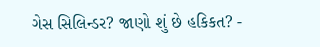ગેસ સિલિન્ડર? જાણો શું છે હકિકત? -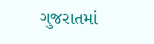ગુજરાતમાં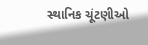સ્થાનિક ચૂંટણીઓ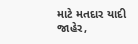માટે મતદાર યાદી જાહેર,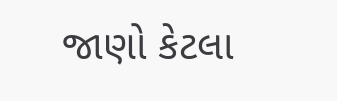જાણો કેટલા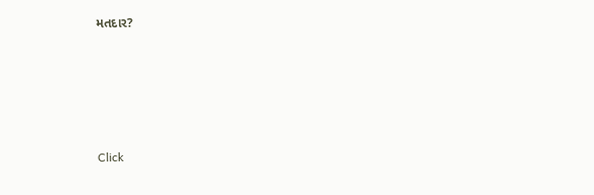મતદાર?






Click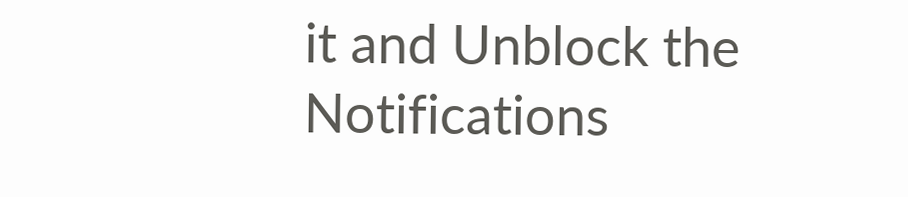it and Unblock the Notifications